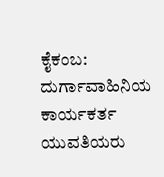ಕೈಕಂಬ: ದುರ್ಗಾವಾಹಿನಿಯ ಕಾರ್ಯಕರ್ತ ಯುವತಿಯರು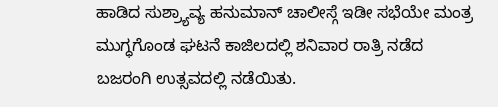ಹಾಡಿದ ಸುಶ್ರ್ಯಾವ್ಯ ಹನುಮಾನ್ ಚಾಲೀಸ್ಗೆ ಇಡೀ ಸಭೆಯೇ ಮಂತ್ರ ಮುಗ್ಧಗೊಂಡ ಘಟನೆ ಕಾಜಿಲದಲ್ಲಿ ಶನಿವಾರ ರಾತ್ರಿ ನಡೆದ ಬಜರಂಗಿ ಉತ್ಸವದಲ್ಲಿ ನಡೆಯಿತು.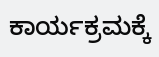ಕಾರ್ಯಕ್ರಮಕ್ಕೆ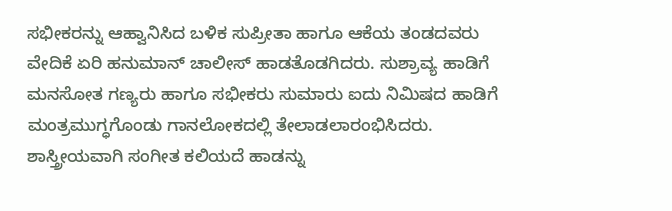ಸಭೀಕರನ್ನು ಆಹ್ವಾನಿಸಿದ ಬಳಿಕ ಸುಪ್ರೀತಾ ಹಾಗೂ ಆಕೆಯ ತಂಡದವರು ವೇದಿಕೆ ಏರಿ ಹನುಮಾನ್ ಚಾಲೀಸ್ ಹಾಡತೊಡಗಿದರು. ಸುಶ್ರಾವ್ಯ ಹಾಡಿಗೆ ಮನಸೋತ ಗಣ್ಯರು ಹಾಗೂ ಸಭೀಕರು ಸುಮಾರು ಐದು ನಿಮಿಷದ ಹಾಡಿಗೆ ಮಂತ್ರಮುಗ್ಧಗೊಂಡು ಗಾನಲೋಕದಲ್ಲಿ ತೇಲಾಡಲಾರಂಭಿಸಿದರು.
ಶಾಸ್ತ್ರೀಯವಾಗಿ ಸಂಗೀತ ಕಲಿಯದೆ ಹಾಡನ್ನು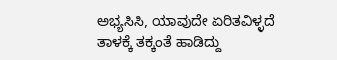ಅಭ್ಯಸಿಸಿ, ಯಾವುದೇ ಏರಿತವಿಳ್ಳದೆ ತಾಳಕ್ಕೆ ತಕ್ಕಂತೆ ಹಾಡಿದ್ದು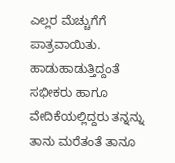ಎಲ್ಲರ ಮೆಚ್ಚುಗೆಗೆ ಪಾತ್ರವಾಯಿತು. ಹಾಡುಹಾಡುತ್ತಿದ್ದಂತೆ ಸಭೀಕರು ಹಾಗೂ ವೇದಿಕೆಯಲ್ಲಿದ್ದರು ತನ್ನನ್ನು ತಾನು ಮರೆತಂತೆ ತಾನೂ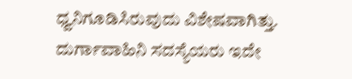ಧ್ವನಿಗೂಡಿಸಿರುವುದು ವಿಶೇಷವಾಗಿತ್ತು. ದುರ್ಗಾವಾಹಿನಿ ಸದಸ್ಯೆಯರು ಇದೇ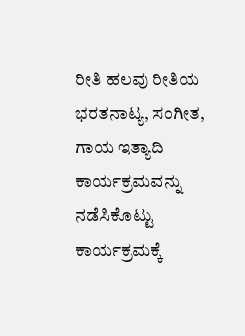ರೀತಿ ಹಲವು ರೀತಿಯ ಭರತನಾಟ್ಯ, ಸಂಗೀತ, ಗಾಯ ಇತ್ಯಾದಿ ಕಾರ್ಯಕ್ರಮವನ್ನು ನಡೆಸಿಕೊಟ್ಟು ಕಾರ್ಯಕ್ರಮಕ್ಕೆ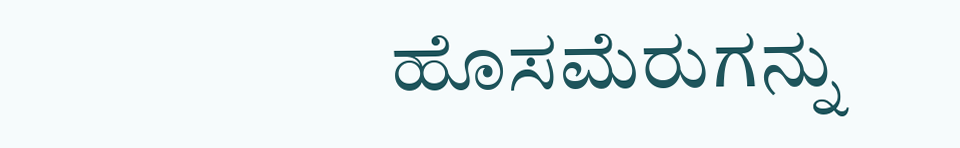ಹೊಸಮೆರುಗನ್ನು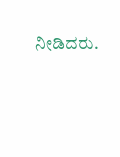ನೀಡಿದರು.